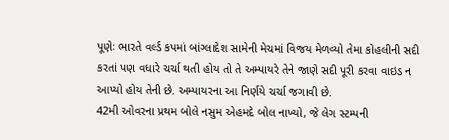પૂણેઃ ભારતે વર્લ્ડ કપમાં બાંગ્લાદેશ સામેની મેચમાં વિજય મેળવ્યો તેમા કોહલીની સદી કરતાં પણ વધારે ચર્ચા થતી હોય તો તે અમ્પાયરે તેને જાણે સદી પૂરી કરવા વાઇડ ન આપ્યો હોય તેની છે. અમ્પાયરના આ નિર્ણયે ચર્ચા જગાવી છે.
42મી ઓવરના પ્રથમ બોલે નસુમ એહમદે બોલ નાખ્યો, જે લેગ સ્ટમ્પની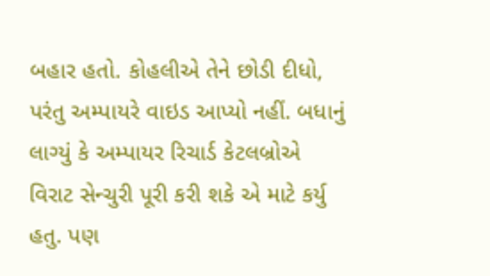બહાર હતો. કોહલીએ તેને છોડી દીધો, પરંતુ અમ્પાયરે વાઇડ આપ્યો નહીં. બધાનું લાગ્યું કે અમ્પાયર રિચાર્ડ કેટલબ્રોએ વિરાટ સેન્ચુરી પૂરી કરી શકે એ માટે કર્યુ હતુ. પણ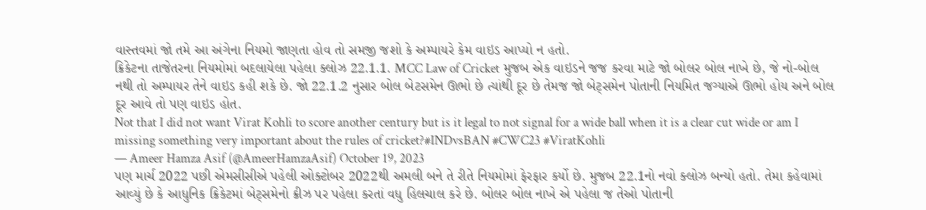વાસ્તવમાં જો તમે આ અંગેના નિયમો જાણતા હોવ તો સમજી જશો કે અમ્પાયરે કેમ વાઇડ આપ્યો ન હતો.
ક્રિકેટના તાજેતરના નિયમોમાં બદલાયેલા પહેલા ક્લોઝ 22.1.1. MCC Law of Cricket મુજબ એક વાઇડને જજ કરવા માટે જો બોલર બોલ નાખે છે, જે નો-બોલ નથી તો અમ્પાયર તેને વાઇડ કહી શકે છે. જો 22.1.2 નુસાર બોલ બેટસમેન ઊભો છે ત્યાંથી દૂર છે તેમજ જો બેટ્સમેન પોતાની નિયમિત જગ્યાએ ઊભો હોય અને બોલ દૂર આવે તો પણ વાઇડ હોત.
Not that I did not want Virat Kohli to score another century but is it legal to not signal for a wide ball when it is a clear cut wide or am I missing something very important about the rules of cricket?#INDvsBAN #CWC23 #ViratKohli
— Ameer Hamza Asif (@AmeerHamzaAsif) October 19, 2023
પણ માર્ચ 2022 પછી એમસીસીએ પહેલી ઓક્ટોબર 2022થી અમલી બને તે રીતે નિયમોમાં ફેરફાર કર્યો છે. મુજબ 22.1નો નવો ક્લોઝ બન્યો હતો. તેમા કહેવામાં આવ્યું છે કે આધુનિક ક્રિકેટમાં બેટ્સમેનો ક્રીઝ પર પહેલા કરતાં વધુ હિલચાલ કરે છે. બોલર બોલ નાખે એ પહેલા જ તેઓ પોતાની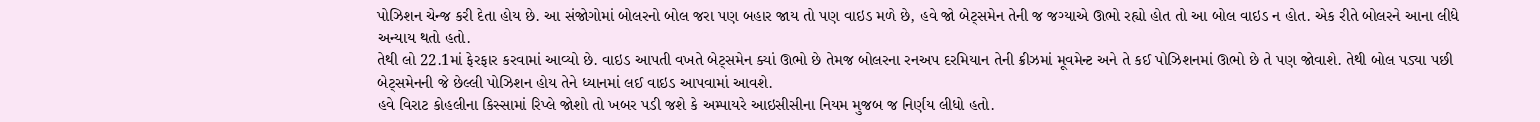પોઝિશન ચેન્જ કરી દેતા હોય છે. આ સંજોગોમાં બોલરનો બોલ જરા પણ બહાર જાય તો પણ વાઇડ મળે છે, હવે જો બેટ્સમેન તેની જ જગ્યાએ ઊભો રહ્યો હોત તો આ બોલ વાઇડ ન હોત. એક રીતે બોલરને આના લીધે અન્યાય થતો હતો.
તેથી લો 22.1માં ફેરફાર કરવામાં આવ્યો છે. વાઇડ આપતી વખતે બેટ્સમેન ક્યાં ઊભો છે તેમજ બોલરના રનઅપ દરમિયાન તેની ક્રીઝમાં મૂવમેન્ટ અને તે કઈ પોઝિશનમાં ઊભો છે તે પણ જોવાશે. તેથી બોલ પડ્યા પછી બેટ્સમેનની જે છેલ્લી પોઝિશન હોય તેને ધ્યાનમાં લઈ વાઇડ આપવામાં આવશે.
હવે વિરાટ કોહલીના કિસ્સામાં રિપ્લે જોશો તો ખબર પડી જશે કે અમ્પાયરે આઇસીસીના નિયમ મુજબ જ નિર્ણય લીધો હતો.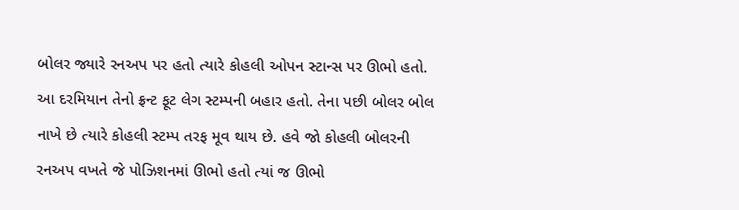બોલર જ્યારે રનઅપ પર હતો ત્યારે કોહલી ઓપન સ્ટાન્સ પર ઊભો હતો. આ દરમિયાન તેનો ફ્રન્ટ ફૂટ લેગ સ્ટમ્પની બહાર હતો. તેના પછી બોલર બોલ નાખે છે ત્યારે કોહલી સ્ટમ્પ તરફ મૂવ થાય છે. હવે જો કોહલી બોલરની રનઅપ વખતે જે પોઝિશનમાં ઊભો હતો ત્યાં જ ઊભો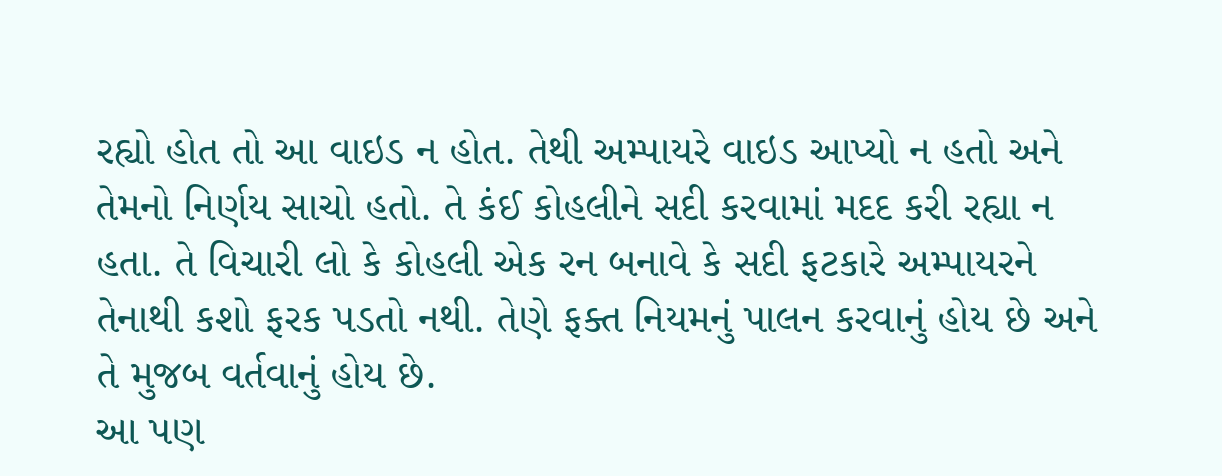રહ્યો હોત તો આ વાઇડ ન હોત. તેથી અમ્પાયરે વાઇડ આપ્યો ન હતો અને તેમનો નિર્ણય સાચો હતો. તે કંઈ કોહલીને સદી કરવામાં મદદ કરી રહ્યા ન હતા. તે વિચારી લો કે કોહલી એક રન બનાવે કે સદી ફટકારે અમ્પાયરને તેનાથી કશો ફરક પડતો નથી. તેણે ફક્ત નિયમનું પાલન કરવાનું હોય છે અને તે મુજબ વર્તવાનું હોય છે.
આ પણ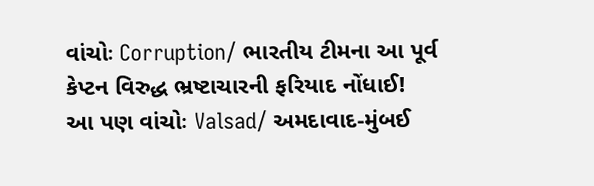વાંચોઃ Corruption/ ભારતીય ટીમના આ પૂર્વ કેપ્ટન વિરુદ્ધ ભ્રષ્ટાચારની ફરિયાદ નોંધાઈ!
આ પણ વાંચોઃ Valsad/ અમદાવાદ-મુંબઈ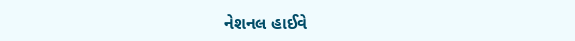નેશનલ હાઈવે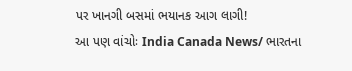પર ખાનગી બસમાં ભયાનક આગ લાગી!
આ પણ વાંચોઃ India Canada News/ ભારતના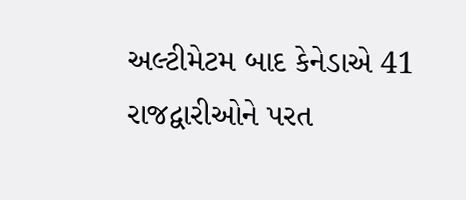અલ્ટીમેટમ બાદ કેનેડાએ 41 રાજદ્વારીઓને પરત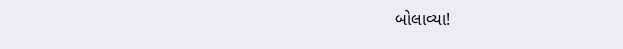બોલાવ્યા!